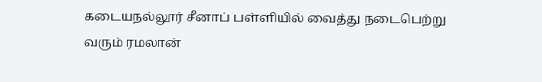கடையநல்லூர் சீனாப் பள்ளியில் வைத்து நடைபெற்று வரும் ரமலான்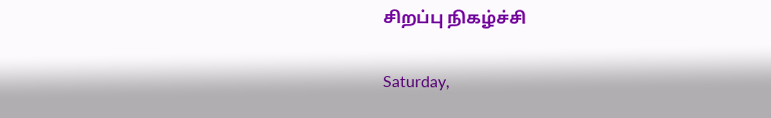சிறப்பு நிகழ்ச்சி

Saturday,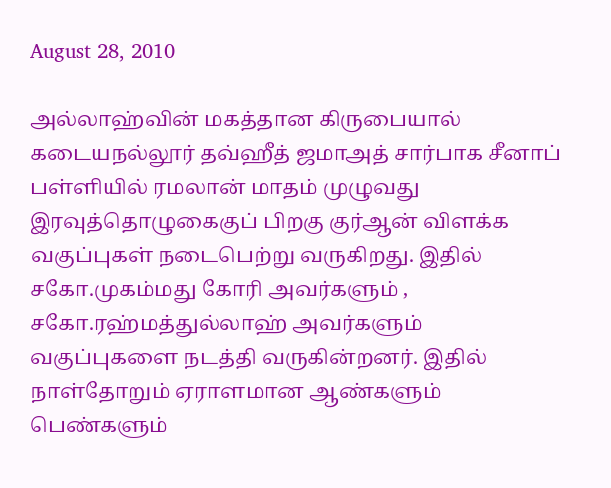August 28, 2010

அல்லாஹ்வின் மகத்தான கிருபையால் கடையநல்லூர் தவ்ஹீத் ஜமாஅத் சார்பாக சீனாப் பள்ளியில் ரமலான் மாதம் முழுவது இரவுத்தொழுகைகுப் பிறகு குர்ஆன் விளக்க வகுப்புகள் நடைபெற்று வருகிறது. இதில் சகோ.முகம்மது கோரி அவர்களும் , சகோ.ரஹ்மத்துல்லாஹ் அவர்களும் வகுப்புகளை நடத்தி வருகின்றனர். இதில் நாள்தோறும் ஏராளமான ஆண்களும் பெண்களும்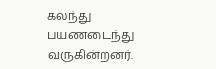கலந்து பயணடைந்து வருகின்றனர்.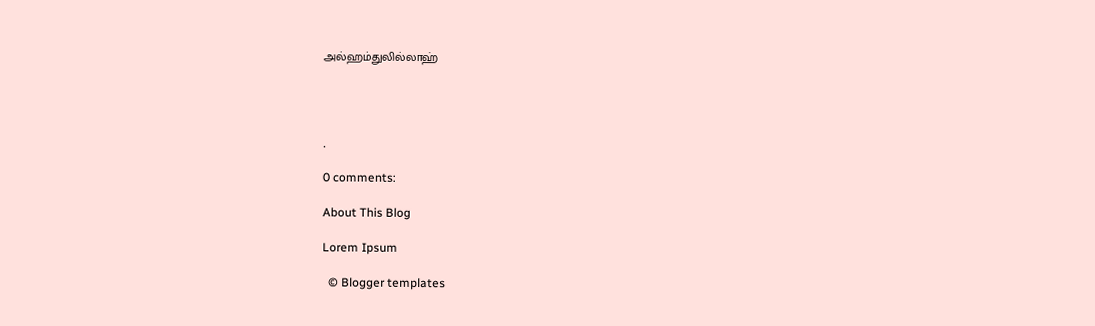அல்ஹம்துலில்லாஹ்




.

0 comments:

About This Blog

Lorem Ipsum

  © Blogger templates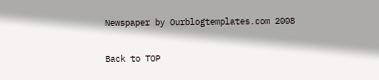Newspaper by Ourblogtemplates.com 2008

Back to TOP